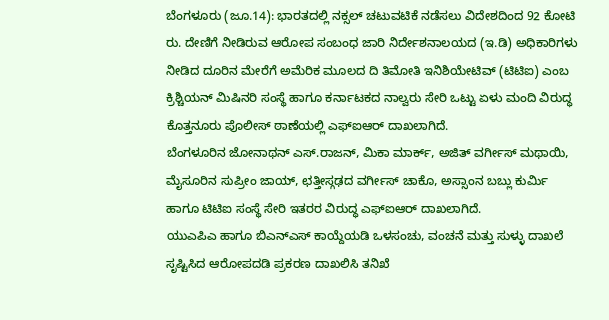ಬೆಂಗಳೂರು (ಜೂ.14): ಭಾರತದಲ್ಲಿ ನಕ್ಸಲ್ ಚಟುವಟಿಕೆ ನಡೆಸಲು ವಿದೇಶದಿಂದ 92 ಕೋಟಿ ರು. ದೇಣಿಗೆ ನೀಡಿರುವ ಆರೋಪ ಸಂಬಂಧ ಜಾರಿ ನಿರ್ದೇಶನಾಲಯದ (ಇ.ಡಿ) ಅಧಿಕಾರಿಗಳು ನೀಡಿದ ದೂರಿನ ಮೇರೆಗೆ ಅಮೆರಿಕ ಮೂಲದ ದಿ ತಿಮೋತಿ ಇನಿಶಿಯೇಟಿವ್ (ಟಿಟಿಐ) ಎಂಬ ಕ್ರಿಶ್ಚಿಯನ್ ಮಿಷಿನರಿ ಸಂಸ್ಥೆ ಹಾಗೂ ಕರ್ನಾಟಕದ ನಾಲ್ವರು ಸೇರಿ ಒಟ್ಟು ಏಳು ಮಂದಿ ವಿರುದ್ಧ ಕೊತ್ತನೂರು ಪೊಲೀಸ್ ಠಾಣೆಯಲ್ಲಿ ಎಫ್ಐಆರ್ ದಾಖಲಾಗಿದೆ.
ಬೆಂಗಳೂರಿನ ಜೋನಾಥನ್ ಎಸ್.ರಾಜನ್, ಮಿಕಾ ಮಾರ್ಕ್, ಅಜಿತ್ ವರ್ಗೀಸ್ ಮಥಾಯಿ, ಮೈಸೂರಿನ ಸುಪ್ರೀಂ ಜಾಯ್, ಛತ್ತೀಸ್ಗಢದ ವರ್ಗೀಸ್ ಚಾಕೊ, ಅಸ್ಸಾಂನ ಬಬ್ಲು ಕುರ್ಮಿ ಹಾಗೂ ಟಿಟಿಐ ಸಂಸ್ಥೆ ಸೇರಿ ಇತರರ ವಿರುದ್ಧ ಎಫ್ಐಆರ್ ದಾಖಲಾಗಿದೆ.
ಯುಎಪಿಎ ಹಾಗೂ ಬಿಎನ್ಎಸ್ ಕಾಯ್ದೆಯಡಿ ಒಳಸಂಚು, ವಂಚನೆ ಮತ್ತು ಸುಳ್ಳು ದಾಖಲೆ ಸೃಷ್ಟಿಸಿದ ಆರೋಪದಡಿ ಪ್ರಕರಣ ದಾಖಲಿಸಿ ತನಿಖೆ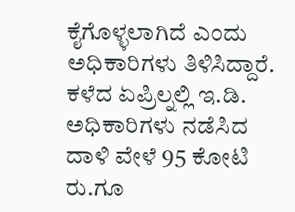ಕೈಗೊಳ್ಳಲಾಗಿದೆ ಎಂದು ಅಧಿಕಾರಿಗಳು ತಿಳಿಸಿದ್ದಾರೆ.
ಕಳೆದ ಏಪ್ರಿಲ್ನಲ್ಲಿ ಇ.ಡಿ. ಅಧಿಕಾರಿಗಳು ನಡೆಸಿದ ದಾಳಿ ವೇಳೆ 95 ಕೋಟಿ ರು.ಗೂ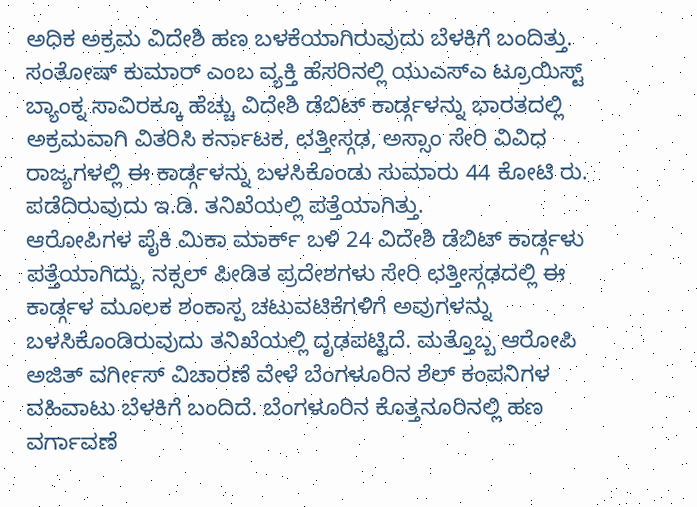ಅಧಿಕ ಅಕ್ರಮ ವಿದೇಶಿ ಹಣ ಬಳಕೆಯಾಗಿರುವುದು ಬೆಳಕಿಗೆ ಬಂದಿತ್ತು. ಸಂತೋಷ್ ಕುಮಾರ್ ಎಂಬ ವ್ಯಕ್ತಿ ಹೆಸರಿನಲ್ಲಿ ಯುಎಸ್ಎ ಟ್ರೂಯಿಸ್ಟ್ ಬ್ಯಾಂಕ್ನ ಸಾವಿರಕ್ಕೂ ಹೆಚ್ಚು ವಿದೇಶಿ ಡೆಬಿಟ್ ಕಾರ್ಡ್ಗಳನ್ನು ಭಾರತದಲ್ಲಿ ಅಕ್ರಮವಾಗಿ ವಿತರಿಸಿ ಕರ್ನಾಟಕ, ಛತ್ತೀಸ್ಗಢ, ಅಸ್ಸಾಂ ಸೇರಿ ವಿವಿಧ ರಾಜ್ಯಗಳಲ್ಲಿ ಈ ಕಾರ್ಡ್ಗಳನ್ನು ಬಳಸಿಕೊಂಡು ಸುಮಾರು 44 ಕೋಟಿ ರು. ಪಡೆದಿರುವುದು ಇ.ಡಿ. ತನಿಖೆಯಲ್ಲಿ ಪತ್ತೆಯಾಗಿತ್ತು.
ಆರೋಪಿಗಳ ಪೈಕಿ ಮಿಕಾ ಮಾರ್ಕ್ ಬಳಿ 24 ವಿದೇಶಿ ಡೆಬಿಟ್ ಕಾರ್ಡ್ಗಳು ಪತ್ತೆಯಾಗಿದ್ದು, ನಕ್ಸಲ್ ಪೀಡಿತ ಪ್ರದೇಶಗಳು ಸೇರಿ ಛತ್ತೀಸ್ಗಢದಲ್ಲಿ ಈ ಕಾರ್ಡ್ಗಳ ಮೂಲಕ ಶಂಕಾಸ್ಪ ಚಟುವಟಿಕೆಗಳಿಗೆ ಅವುಗಳನ್ನು ಬಳಸಿಕೊಂಡಿರುವುದು ತನಿಖೆಯಲ್ಲಿ ದೃಢಪಟ್ಟಿದೆ. ಮತ್ತೊಬ್ಬ ಆರೋಪಿ ಅಜಿತ್ ವರ್ಗೀಸ್ ವಿಚಾರಣೆ ವೇಳೆ ಬೆಂಗಳೂರಿನ ಶೆಲ್ ಕಂಪನಿಗಳ ವಹಿವಾಟು ಬೆಳಕಿಗೆ ಬಂದಿದೆ. ಬೆಂಗಳೂರಿನ ಕೊತ್ತನೂರಿನಲ್ಲಿ ಹಣ ವರ್ಗಾವಣೆ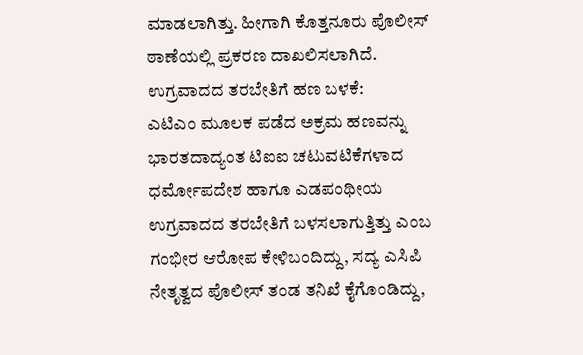ಮಾಡಲಾಗಿತ್ತು. ಹೀಗಾಗಿ ಕೊತ್ತನೂರು ಪೊಲೀಸ್ ಠಾಣೆಯಲ್ಲಿ ಪ್ರಕರಣ ದಾಖಲಿಸಲಾಗಿದೆ.
ಉಗ್ರವಾದದ ತರಬೇತಿಗೆ ಹಣ ಬಳಕೆ:
ಎಟಿಎಂ ಮೂಲಕ ಪಡೆದ ಅಕ್ರಮ ಹಣವನ್ನು ಭಾರತದಾದ್ಯಂತ ಟಿಐಐ ಚಟುವಟಿಕೆಗಳಾದ ಧರ್ಮೋಪದೇಶ ಹಾಗೂ ಎಡಪಂಥೀಯ ಉಗ್ರವಾದದ ತರಬೇತಿಗೆ ಬಳಸಲಾಗುತ್ತಿತ್ತು ಎಂಬ ಗಂಭೀರ ಆರೋಪ ಕೇಳಿಬಂದಿದ್ದು, ಸದ್ಯ ಎಸಿಪಿ ನೇತೃತ್ವದ ಪೊಲೀಸ್ ತಂಡ ತನಿಖೆ ಕೈಗೊಂಡಿದ್ದು,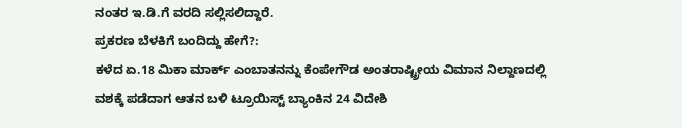ನಂತರ ಇ.ಡಿ.ಗೆ ವರದಿ ಸಲ್ಲಿಸಲಿದ್ದಾರೆ.
ಪ್ರಕರಣ ಬೆಳಕಿಗೆ ಬಂದಿದ್ದು ಹೇಗೆ?:
ಕಳೆದ ಏ.18 ಮಿಕಾ ಮಾರ್ಕ್ ಎಂಬಾತನನ್ನು ಕೆಂಪೇಗೌಡ ಅಂತರಾಷ್ಟ್ರೀಯ ವಿಮಾನ ನಿಲ್ದಾಣದಲ್ಲಿ ವಶಕ್ಕೆ ಪಡೆದಾಗ ಆತನ ಬಳಿ ಟ್ರೂಯಿಸ್ಟ್ ಬ್ಯಾಂಕಿನ 24 ವಿದೇಶಿ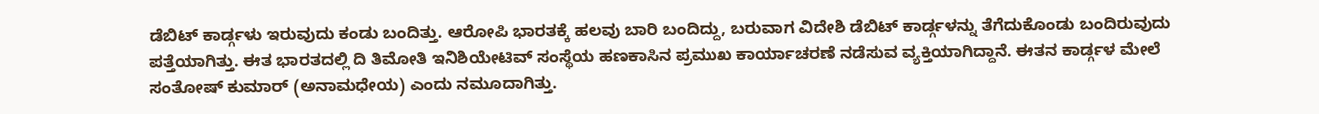ಡೆಬಿಟ್ ಕಾರ್ಡ್ಗಳು ಇರುವುದು ಕಂಡು ಬಂದಿತ್ತು. ಆರೋಪಿ ಭಾರತಕ್ಕೆ ಹಲವು ಬಾರಿ ಬಂದಿದ್ದು, ಬರುವಾಗ ವಿದೇಶಿ ಡೆಬಿಟ್ ಕಾರ್ಡ್ಗಳನ್ನು ತೆಗೆದುಕೊಂಡು ಬಂದಿರುವುದು ಪತ್ತೆಯಾಗಿತ್ತು. ಈತ ಭಾರತದಲ್ಲಿ ದಿ ತಿಮೋತಿ ಇನಿಶಿಯೇಟಿವ್ ಸಂಸ್ಥೆಯ ಹಣಕಾಸಿನ ಪ್ರಮುಖ ಕಾರ್ಯಾಚರಣೆ ನಡೆಸುವ ವ್ಯಕ್ತಿಯಾಗಿದ್ದಾನೆ. ಈತನ ಕಾರ್ಡ್ಗಳ ಮೇಲೆ ಸಂತೋಷ್ ಕುಮಾರ್ (ಅನಾಮಧೇಯ) ಎಂದು ನಮೂದಾಗಿತ್ತು.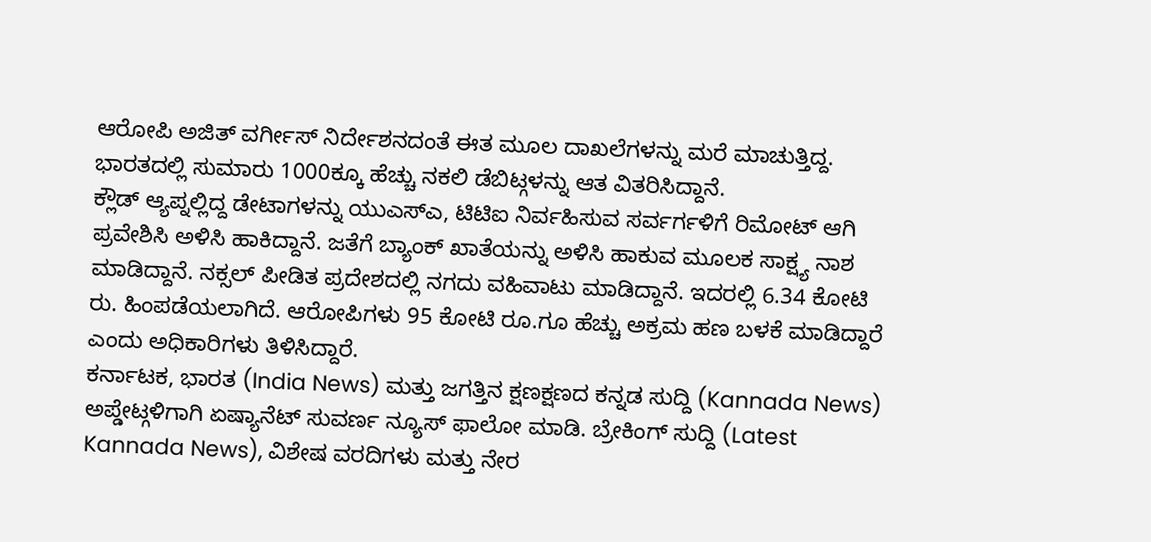ಆರೋಪಿ ಅಜಿತ್ ವರ್ಗೀಸ್ ನಿರ್ದೇಶನದಂತೆ ಈತ ಮೂಲ ದಾಖಲೆಗಳನ್ನು ಮರೆ ಮಾಚುತ್ತಿದ್ದ. ಭಾರತದಲ್ಲಿ ಸುಮಾರು 1000ಕ್ಕೂ ಹೆಚ್ಚು ನಕಲಿ ಡೆಬಿಟ್ಗಳನ್ನು ಆತ ವಿತರಿಸಿದ್ದಾನೆ.
ಕ್ಲೌಡ್ ಆ್ಯಪ್ನಲ್ಲಿದ್ದ ಡೇಟಾಗಳನ್ನು ಯುಎಸ್ಎ, ಟಿಟಿಐ ನಿರ್ವಹಿಸುವ ಸರ್ವರ್ಗಳಿಗೆ ರಿಮೋಟ್ ಆಗಿ ಪ್ರವೇಶಿಸಿ ಅಳಿಸಿ ಹಾಕಿದ್ದಾನೆ. ಜತೆಗೆ ಬ್ಯಾಂಕ್ ಖಾತೆಯನ್ನು ಅಳಿಸಿ ಹಾಕುವ ಮೂಲಕ ಸಾಕ್ಷ್ಯ ನಾಶ ಮಾಡಿದ್ದಾನೆ. ನಕ್ಸಲ್ ಪೀಡಿತ ಪ್ರದೇಶದಲ್ಲಿ ನಗದು ವಹಿವಾಟು ಮಾಡಿದ್ದಾನೆ. ಇದರಲ್ಲಿ 6.34 ಕೋಟಿ ರು. ಹಿಂಪಡೆಯಲಾಗಿದೆ. ಆರೋಪಿಗಳು 95 ಕೋಟಿ ರೂ.ಗೂ ಹೆಚ್ಚು ಅಕ್ರಮ ಹಣ ಬಳಕೆ ಮಾಡಿದ್ದಾರೆ ಎಂದು ಅಧಿಕಾರಿಗಳು ತಿಳಿಸಿದ್ದಾರೆ.
ಕರ್ನಾಟಕ, ಭಾರತ (India News) ಮತ್ತು ಜಗತ್ತಿನ ಕ್ಷಣಕ್ಷಣದ ಕನ್ನಡ ಸುದ್ದಿ (Kannada News) ಅಪ್ಡೇಟ್ಗಳಿಗಾಗಿ ಏಷ್ಯಾನೆಟ್ ಸುವರ್ಣ ನ್ಯೂಸ್ ಫಾಲೋ ಮಾಡಿ. ಬ್ರೇಕಿಂಗ್ ಸುದ್ದಿ (Latest Kannada News), ವಿಶೇಷ ವರದಿಗಳು ಮತ್ತು ನೇರ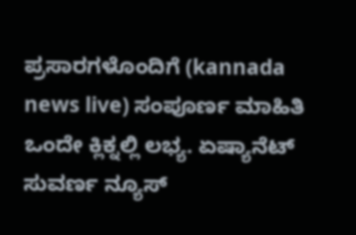ಪ್ರಸಾರಗಳೊಂದಿಗೆ (kannada news live) ಸಂಪೂರ್ಣ ಮಾಹಿತಿ ಒಂದೇ ಕ್ಲಿಕ್ನಲ್ಲಿ ಲಭ್ಯ. ಏಷ್ಯಾನೆಟ್ ಸುವರ್ಣ ನ್ಯೂಸ್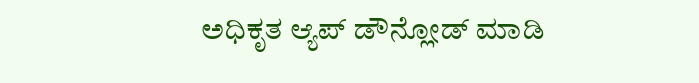ಅಧಿಕೃತ ಆ್ಯಪ್ ಡೌನ್ಲೋಡ್ ಮಾಡಿ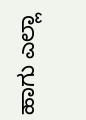ಹಾಗು ಎಲ್ಲಾ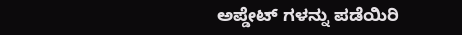ಅಪ್ಡೇಟ್ ಗಳನ್ನು ಪಡೆಯಿರಿ